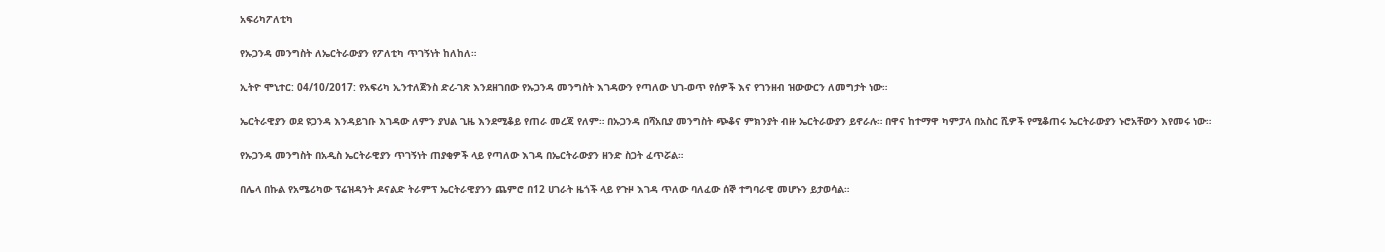አፍሪካፖለቲካ

የኡጋንዳ መንግስት ለኤርትራውያን የፖለቲካ ጥገኝነት ከለከለ።

ኢትዮ ሞኒተር: 04/10/2017: የአፍሪካ ኢንተለጀንስ ድረ-ገጽ እንደዘገበው የኡጋንዳ መንግስት እገዳውን የጣለው ህገ-ወጥ የሰዎች እና የገንዘብ ዝውውርን ለመግታት ነው።

ኤርትራዊያን ወደ ዩጋንዳ እንዳይገቡ እገዳው ለምን ያህል ጊዜ እንደሚቆይ የጠራ መረጃ የለም። በኡጋንዳ በሻአቢያ መንግስት ጭቆና ምክንያት ብዙ ኤርትራውያን ይኖራሉ። በዋና ከተማዋ ካምፓላ በአስር ሺዎች የሚቆጠሩ ኤርትራውያን ኑሮአቸውን እየመሩ ነው።

የኡጋንዳ መንግስት በአዲስ ኤርትራዊያን ጥገኝነት ጠያቂዎች ላይ የጣለው እገዳ በኤርትራውያን ዘንድ ስጋት ፈጥሯል።

በሌላ በኩል የአሜሪካው ፕሬዝዳንት ዶናልድ ትራምፕ ኤርትራዊያንን ጨምሮ በ12 ሀገራት ዜጎች ላይ የጉዞ እገዳ ጥለው ባለፈው ሰኞ ተግባራዊ መሆኑን ይታወሳል።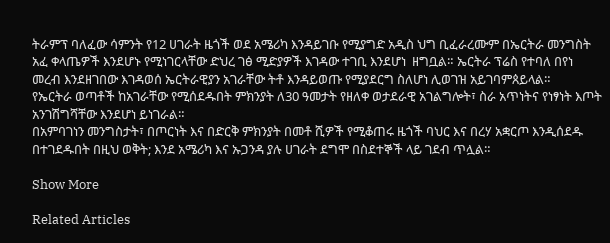ትራምፕ ባለፈው ሳምንት የ12 ሀገራት ዜጎች ወደ አሜሪካ እንዳይገቡ የሚያግድ አዲስ ህግ ቢፈራረሙም በኤርትራ መንግስት አፈ ቀላጤዎች እንደሆኑ የሚነገርላቸው ድህረ ገፅ ሚድያዎች እገዳው ተገቢ እንደሆነ  ዘግቧል። ኤርትራ ፕሬስ የተባለ በየነ መረብ እንደዘገበው እገዳወሰ ኤርትራዊያን አገራቸው ትቶ እንዳይወጡ የሚያደርግ ስለሆነ ሊወገዝ አይገባምጰይላል።
የኤርትራ ወጣቶች ከአገራቸው የሚሰደዱበት ምክንያት ለ30 ዓመታት የዘለቀ ወታደራዊ አገልግሎት፣ ስራ አጥነትና የነፃነት እጦት አንገሽግሻቸው እንደሆነ ይነገራል።
በአምባገነን መንግስታት፣ በጦርነት እና በድርቅ ምክንያት በመቶ ሺዎች የሚቆጠሩ ዜጎች ባህር እና በረሃ አቋርጦ እንዲሰደዱ በተገደዱበት በዚህ ወቅት; እንደ አሜሪካ እና ኡጋንዳ ያሉ ሀገራት ደግሞ በስደተኞች ላይ ገደብ ጥሏል።

Show More

Related Articles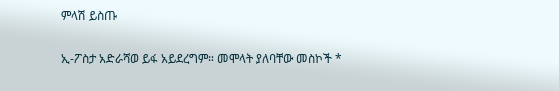ምላሽ ይስጡ

ኢ-ፖስታ አድራሻወ ይፋ አይደረግም። መሞላት ያለባቸው መስኮች *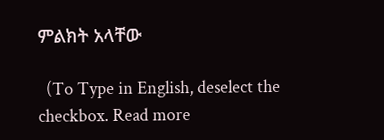ምልክት አላቸው

  (To Type in English, deselect the checkbox. Read more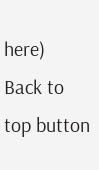here)
Back to top button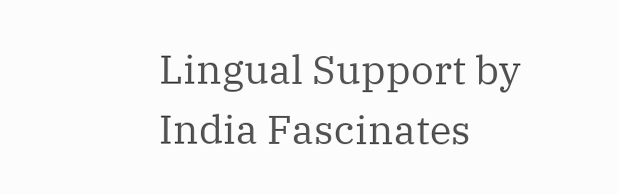Lingual Support by India Fascinates